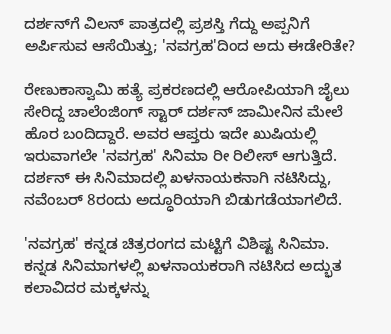ದರ್ಶನ್‌ಗೆ ವಿಲನ್ ಪಾತ್ರದಲ್ಲಿ ಪ್ರಶಸ್ತಿ ಗೆದ್ದು ಅಪ್ಪನಿಗೆ ಅರ್ಪಿಸುವ ಆಸೆಯಿತ್ತು; 'ನವಗ್ರಹ'ದಿಂದ ಅದು ಈಡೇರಿತೇ?

ರೇಣುಕಾಸ್ವಾಮಿ ಹತ್ಯೆ ಪ್ರಕರಣದಲ್ಲಿ ಆರೋಪಿಯಾಗಿ ಜೈಲು ಸೇರಿದ್ದ ಚಾಲೆಂಜಿಂಗ್ ಸ್ಟಾರ್ ದರ್ಶನ್ ಜಾಮೀನಿನ ಮೇಲೆ ಹೊರ ಬಂದಿದ್ದಾರೆ. ಅವರ ಆಪ್ತರು ಇದೇ ಖುಷಿಯಲ್ಲಿ ಇರುವಾಗಲೇ 'ನವಗ್ರಹ' ಸಿನಿಮಾ ರೀ ರಿಲೀಸ್ ಆಗುತ್ತಿದೆ. ದರ್ಶನ್ ಈ ಸಿನಿಮಾದಲ್ಲಿ ಖಳನಾಯಕನಾಗಿ ನಟಿಸಿದ್ದು, ನವೆಂಬರ್ 8ರಂದು ಅದ್ಧೂರಿಯಾಗಿ ಬಿಡುಗಡೆಯಾಗಲಿದೆ.

'ನವಗ್ರಹ' ಕನ್ನಡ ಚಿತ್ರರಂಗದ ಮಟ್ಟಿಗೆ ವಿಶಿಷ್ಟ ಸಿನಿಮಾ. ಕನ್ನಡ ಸಿನಿಮಾಗಳಲ್ಲಿ ಖಳನಾಯಕರಾಗಿ ನಟಿಸಿದ ಅದ್ಭುತ ಕಲಾವಿದರ ಮಕ್ಕಳನ್ನು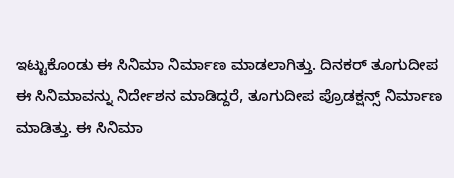ಇಟ್ಟುಕೊಂಡು ಈ ಸಿನಿಮಾ ನಿರ್ಮಾಣ ಮಾಡಲಾಗಿತ್ತು. ದಿನಕರ್ ತೂಗುದೀಪ ಈ ಸಿನಿಮಾವನ್ನು ನಿರ್ದೇಶನ ಮಾಡಿದ್ದರೆ, ತೂಗುದೀಪ ಪ್ರೊಡಕ್ಷನ್ಸ್ ನಿರ್ಮಾಣ ಮಾಡಿತ್ತು. ಈ ಸಿನಿಮಾ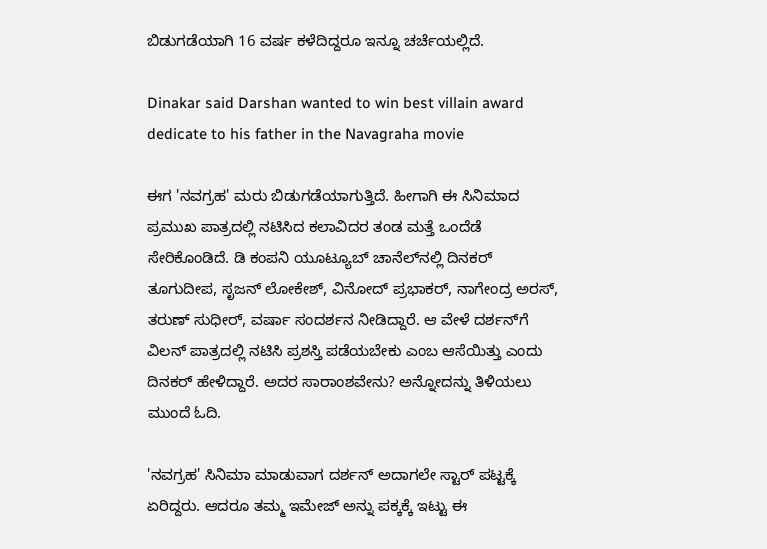ಬಿಡುಗಡೆಯಾಗಿ 16 ವರ್ಷ ಕಳೆದಿದ್ದರೂ ಇನ್ನೂ ಚರ್ಚೆಯಲ್ಲಿದೆ.

Dinakar said Darshan wanted to win best villain award dedicate to his father in the Navagraha movie

ಈಗ 'ನವಗ್ರಹ' ಮರು ಬಿಡುಗಡೆಯಾಗುತ್ತಿದೆ. ಹೀಗಾಗಿ ಈ ಸಿನಿಮಾದ ಪ್ರಮುಖ ಪಾತ್ರದಲ್ಲಿ ನಟಿಸಿದ ಕಲಾವಿದರ ತಂಡ ಮತ್ತೆ ಒಂದೆಡೆ ಸೇರಿಕೊಂಡಿದೆ. ಡಿ ಕಂಪನಿ ಯೂಟ್ಯೂಬ್‌ ಚಾನೆಲ್‌ನಲ್ಲಿ ದಿನಕರ್ ತೂಗುದೀಪ, ಸೃಜನ್ ಲೋಕೇಶ್, ವಿನೋದ್ ಪ್ರಭಾಕರ್, ನಾಗೇಂದ್ರ ಅರಸ್, ತರುಣ್ ಸುಧೀರ್, ವರ್ಷಾ ಸಂದರ್ಶನ ನೀಡಿದ್ದಾರೆ. ಆ ವೇಳೆ ದರ್ಶನ್‌ಗೆ ವಿಲನ್ ಪಾತ್ರದಲ್ಲಿ ನಟಿಸಿ ಪ್ರಶಸ್ತಿ ಪಡೆಯಬೇಕು ಎಂಬ ಆಸೆಯಿತ್ತು ಎಂದು ದಿನಕರ್ ಹೇಳಿದ್ದಾರೆ. ಅದರ ಸಾರಾಂಶವೇನು? ಅನ್ನೋದನ್ನು ತಿಳಿಯಲು ಮುಂದೆ ಓದಿ.

'ನವಗ್ರಹ' ಸಿನಿಮಾ ಮಾಡುವಾಗ ದರ್ಶನ್ ಅದಾಗಲೇ ಸ್ಟಾರ್ ಪಟ್ಟಕ್ಕೆ ಏರಿದ್ದರು. ಆದರೂ ತಮ್ಮ ಇಮೇಜ್ ಅನ್ನು ಪಕ್ಕಕ್ಕೆ ಇಟ್ಟು ಈ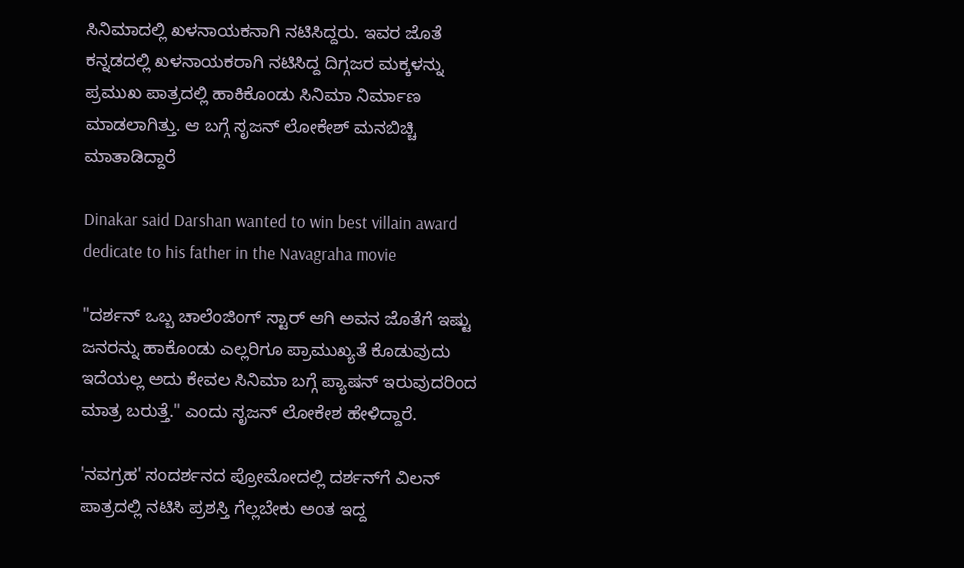ಸಿನಿಮಾದಲ್ಲಿ ಖಳನಾಯಕನಾಗಿ ನಟಿಸಿದ್ದರು. ಇವರ ಜೊತೆ ಕನ್ನಡದಲ್ಲಿ ಖಳನಾಯಕರಾಗಿ ನಟಿಸಿದ್ದ ದಿಗ್ಗಜರ ಮಕ್ಕಳನ್ನು ಪ್ರಮುಖ ಪಾತ್ರದಲ್ಲಿ ಹಾಕಿಕೊಂಡು ಸಿನಿಮಾ ನಿರ್ಮಾಣ ಮಾಡಲಾಗಿತ್ತು. ಆ ಬಗ್ಗೆ ಸೃಜನ್ ಲೋಕೇಶ್ ಮನಬಿಚ್ಚಿ ಮಾತಾಡಿದ್ದಾರೆ

Dinakar said Darshan wanted to win best villain award dedicate to his father in the Navagraha movie

"ದರ್ಶನ್ ಒಬ್ಬ ಚಾಲೆಂಜಿಂಗ್ ಸ್ಟಾರ್ ಆಗಿ ಅವನ ಜೊತೆಗೆ ಇಷ್ಟು ಜನರನ್ನು ಹಾಕೊಂಡು ಎಲ್ಲರಿಗೂ ಪ್ರಾಮುಖ್ಯತೆ ಕೊಡುವುದು ಇದೆಯಲ್ಲ ಅದು ಕೇವಲ ಸಿನಿಮಾ ಬಗ್ಗೆ ಪ್ಯಾಷನ್ ಇರುವುದರಿಂದ ಮಾತ್ರ ಬರುತ್ತೆ." ಎಂದು ಸೃಜನ್ ಲೋಕೇಶ ಹೇಳಿದ್ದಾರೆ.

'ನವಗ್ರಹ' ಸಂದರ್ಶನದ ಪ್ರೋಮೋದಲ್ಲಿ ದರ್ಶನ್‌ಗೆ ವಿಲನ್ ಪಾತ್ರದಲ್ಲಿ ನಟಿಸಿ ಪ್ರಶಸ್ತಿ ಗೆಲ್ಲಬೇಕು ಅಂತ ಇದ್ದ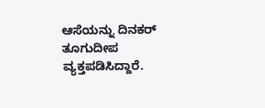ಆಸೆಯನ್ನು ದಿನಕರ್ ತೂಗುದೀಪ ವ್ಯಕ್ತಪಡಿಸಿದ್ದಾರೆ.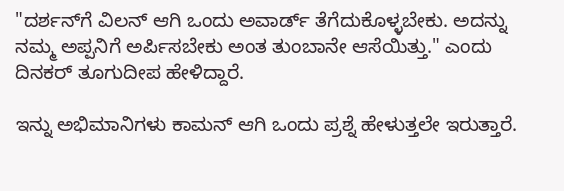"ದರ್ಶನ್‌ಗೆ ವಿಲನ್ ಆಗಿ ಒಂದು ಅವಾರ್ಡ್ ತೆಗೆದುಕೊಳ್ಳಬೇಕು. ಅದನ್ನು ನಮ್ಮ ಅಪ್ಪನಿಗೆ ಅರ್ಪಿಸಬೇಕು ಅಂತ ತುಂಬಾನೇ ಆಸೆಯಿತ್ತು." ಎಂದು ದಿನಕರ್ ತೂಗುದೀಪ ಹೇಳಿದ್ದಾರೆ.

ಇನ್ನು ಅಭಿಮಾನಿಗಳು ಕಾಮನ್ ಆಗಿ ಒಂದು ಪ್ರಶ್ನೆ ಹೇಳುತ್ತಲೇ ಇರುತ್ತಾರೆ.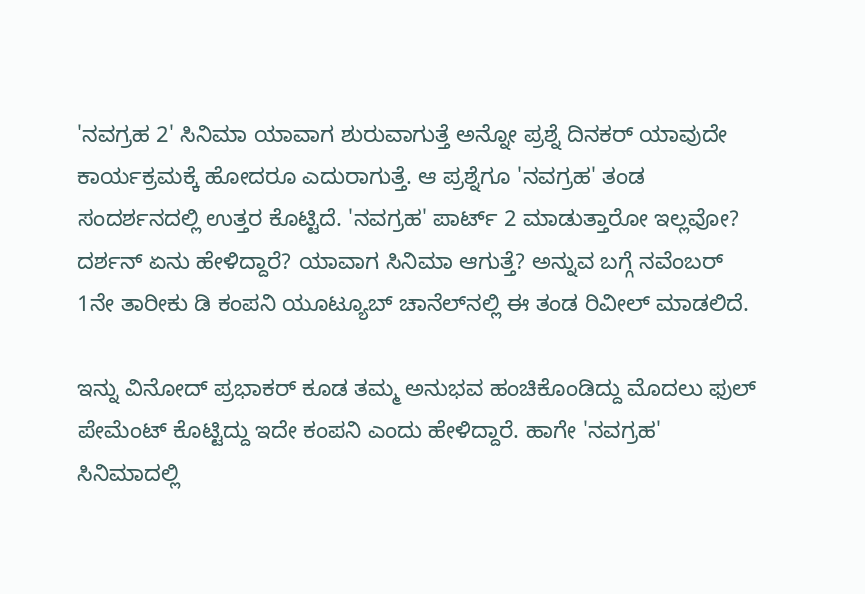'ನವಗ್ರಹ 2' ಸಿನಿಮಾ ಯಾವಾಗ ಶುರುವಾಗುತ್ತೆ ಅನ್ನೋ ಪ್ರಶ್ನೆ ದಿನಕರ್‌ ಯಾವುದೇ ಕಾರ್ಯಕ್ರಮಕ್ಕೆ ಹೋದರೂ ಎದುರಾಗುತ್ತೆ. ಆ ಪ್ರಶ್ನೆಗೂ 'ನವಗ್ರಹ' ತಂಡ ಸಂದರ್ಶನದಲ್ಲಿ ಉತ್ತರ ಕೊಟ್ಟಿದೆ. 'ನವಗ್ರಹ' ಪಾರ್ಟ್ 2 ಮಾಡುತ್ತಾರೋ ಇಲ್ಲವೋ? ದರ್ಶನ್ ಏನು ಹೇಳಿದ್ದಾರೆ? ಯಾವಾಗ ಸಿನಿಮಾ ಆಗುತ್ತೆ? ಅನ್ನುವ ಬಗ್ಗೆ ನವೆಂಬರ್ 1ನೇ ತಾರೀಕು ಡಿ ಕಂಪನಿ ಯೂಟ್ಯೂಬ್ ಚಾನೆಲ್‌ನಲ್ಲಿ ಈ ತಂಡ ರಿವೀಲ್ ಮಾಡಲಿದೆ.

ಇನ್ನು ವಿನೋದ್ ಪ್ರಭಾಕರ್ ಕೂಡ ತಮ್ಮ ಅನುಭವ ಹಂಚಿಕೊಂಡಿದ್ದು ಮೊದಲು ಫುಲ್ ಪೇಮೆಂಟ್ ಕೊಟ್ಟಿದ್ದು ಇದೇ ಕಂಪನಿ ಎಂದು ಹೇಳಿದ್ದಾರೆ. ಹಾಗೇ 'ನವಗ್ರಹ' ಸಿನಿಮಾದಲ್ಲಿ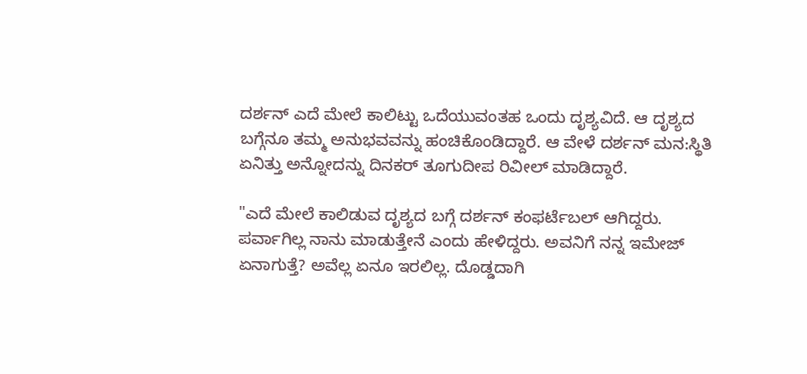ದರ್ಶನ್ ಎದೆ ಮೇಲೆ ಕಾಲಿಟ್ಟು ಒದೆಯುವಂತಹ ಒಂದು ದೃಶ್ಯವಿದೆ. ಆ ದೃಶ್ಯದ ಬಗ್ಗೆನೂ ತಮ್ಮ ಅನುಭವವನ್ನು ಹಂಚಿಕೊಂಡಿದ್ದಾರೆ. ಆ ವೇಳೆ ದರ್ಶನ್ ಮನ:ಸ್ಥಿತಿ ಏನಿತ್ತು ಅನ್ನೋದನ್ನು ದಿನಕರ್ ತೂಗುದೀಪ ರಿವೀಲ್ ಮಾಡಿದ್ದಾರೆ.

"ಎದೆ ಮೇಲೆ ಕಾಲಿಡುವ ದೃಶ್ಯದ ಬಗ್ಗೆ ದರ್ಶನ್ ಕಂಫರ್ಟೆಬಲ್ ಆಗಿದ್ದರು. ಪರ್ವಾಗಿಲ್ಲ ನಾನು ಮಾಡುತ್ತೇನೆ ಎಂದು ಹೇಳಿದ್ದರು. ಅವನಿಗೆ ನನ್ನ ಇಮೇಜ್ ಏನಾಗುತ್ತೆ? ಅವೆಲ್ಲ ಏನೂ ಇರಲಿಲ್ಲ. ದೊಡ್ಡದಾಗಿ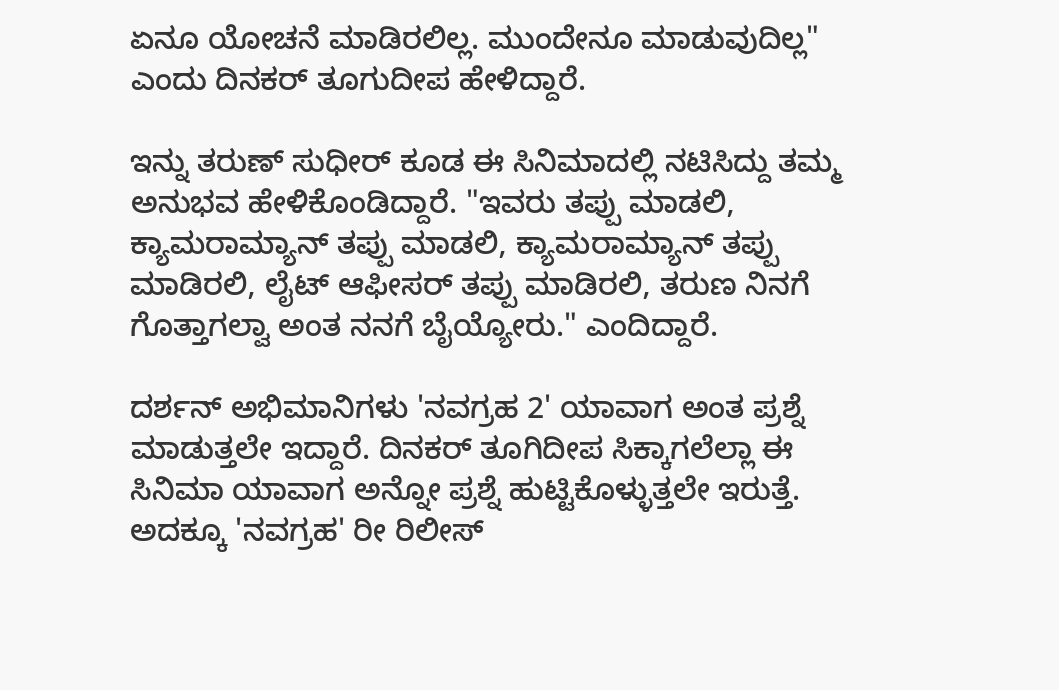ಏನೂ ಯೋಚನೆ ಮಾಡಿರಲಿಲ್ಲ. ಮುಂದೇನೂ ಮಾಡುವುದಿಲ್ಲ" ಎಂದು ದಿನಕರ್ ತೂಗುದೀಪ ಹೇಳಿದ್ದಾರೆ.

ಇನ್ನು ತರುಣ್ ಸುಧೀರ್ ಕೂಡ ಈ ಸಿನಿಮಾದಲ್ಲಿ ನಟಿಸಿದ್ದು ತಮ್ಮ ಅನುಭವ ಹೇಳಿಕೊಂಡಿದ್ದಾರೆ. "ಇವರು ತಪ್ಪು ಮಾಡಲಿ, ಕ್ಯಾಮರಾಮ್ಯಾನ್ ತಪ್ಪು ಮಾಡಲಿ, ಕ್ಯಾಮರಾಮ್ಯಾನ್ ತಪ್ಪು ಮಾಡಿರಲಿ, ಲೈಟ್ ಆಫೀಸರ್ ತಪ್ಪು ಮಾಡಿರಲಿ, ತರುಣ ನಿನಗೆ ಗೊತ್ತಾಗಲ್ವಾ ಅಂತ ನನಗೆ ಬೈಯ್ಯೋರು." ಎಂದಿದ್ದಾರೆ.

ದರ್ಶನ್ ಅಭಿಮಾನಿಗಳು 'ನವಗ್ರಹ 2' ಯಾವಾಗ ಅಂತ ಪ್ರಶ್ನೆ ಮಾಡುತ್ತಲೇ ಇದ್ದಾರೆ. ದಿನಕರ್ ತೂಗಿದೀಪ ಸಿಕ್ಕಾಗಲೆಲ್ಲಾ ಈ ಸಿನಿಮಾ ಯಾವಾಗ ಅನ್ನೋ ಪ್ರಶ್ನೆ ಹುಟ್ಟಿಕೊಳ್ಳುತ್ತಲೇ ಇರುತ್ತೆ. ಅದಕ್ಕೂ 'ನವಗ್ರಹ' ರೀ ರಿಲೀಸ್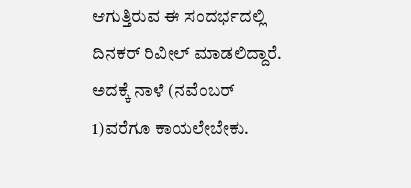ಆಗುತ್ತಿರುವ ಈ ಸಂದರ್ಭದಲ್ಲಿ ದಿನಕರ್ ರಿವೀಲ್ ಮಾಡಲಿದ್ದಾರೆ. ಅದಕ್ಕೆ ನಾಳೆ (ನವೆಂಬರ್ 1)ವರೆಗೂ ಕಾಯಲೇಬೇಕು.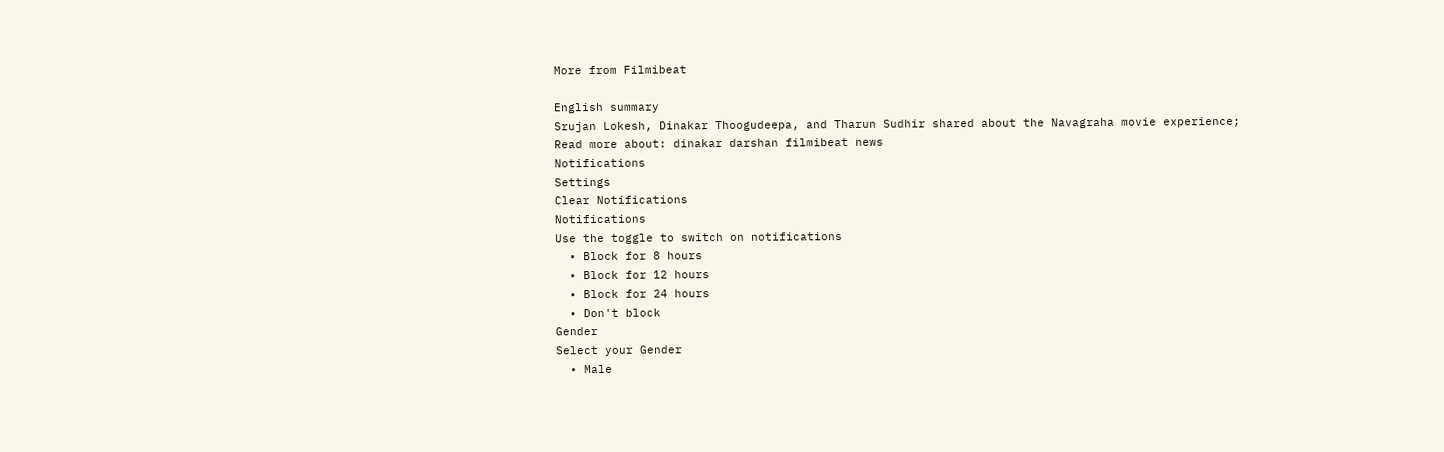More from Filmibeat

English summary
Srujan Lokesh, Dinakar Thoogudeepa, and Tharun Sudhir shared about the Navagraha movie experience;
Read more about: dinakar darshan filmibeat news
Notifications
Settings
Clear Notifications
Notifications
Use the toggle to switch on notifications
  • Block for 8 hours
  • Block for 12 hours
  • Block for 24 hours
  • Don't block
Gender
Select your Gender
  • Male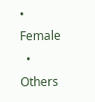• Female
  • Others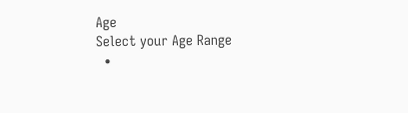Age
Select your Age Range
  •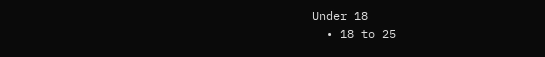Under 18
  • 18 to 25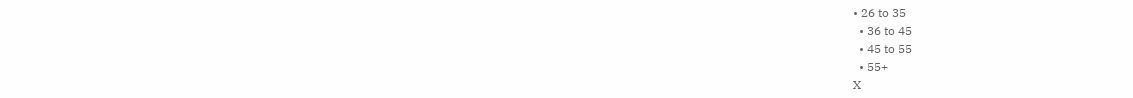• 26 to 35
  • 36 to 45
  • 45 to 55
  • 55+
X